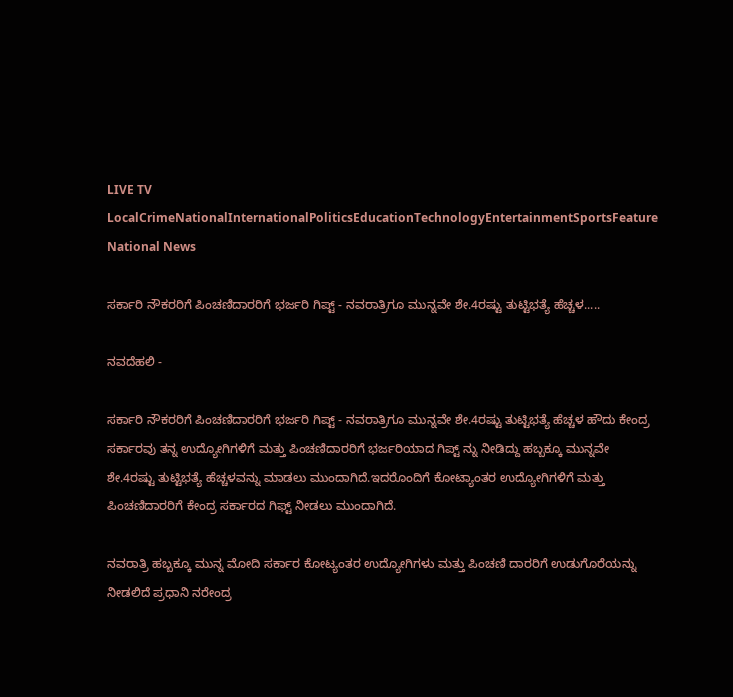LIVE TV LocalCrimeNationalInternationalPoliticsEducationTechnologyEntertainmentSportsFeature
National News

ಸರ್ಕಾರಿ ನೌಕರರಿಗೆ ಪಿಂಚಣಿದಾರರಿಗೆ ಭರ್ಜರಿ ಗಿಪ್ಟ್ - ನವರಾತ್ರಿಗೂ ಮುನ್ನವೇ ಶೇ.4ರಷ್ಟು ತುಟ್ಟಿಭತ್ಯೆ ಹೆಚ್ಚಳ.....

ನವದೆಹಲಿ -

ಸರ್ಕಾರಿ ನೌಕರರಿಗೆ ಪಿಂಚಣಿದಾರರಿಗೆ ಭರ್ಜರಿ ಗಿಪ್ಟ್ - ನವರಾತ್ರಿಗೂ ಮುನ್ನವೇ ಶೇ.4ರಷ್ಟು ತುಟ್ಟಿಭತ್ಯೆ ಹೆಚ್ಚಳ ಹೌದು ಕೇಂದ್ರ ಸರ್ಕಾರವು ತನ್ನ ಉದ್ಯೋಗಿಗಳಿಗೆ ಮತ್ತು ಪಿಂಚಣಿದಾರರಿಗೆ ಭರ್ಜರಿಯಾದ ಗಿಪ್ಟ್ ನ್ನು ನೀಡಿದ್ದು ಹಬ್ಬಕ್ಕೂ ಮುನ್ನವೇ ಶೇ.4ರಷ್ಟು ತುಟ್ಟಿಭತ್ಯೆ ಹೆಚ್ಚಳವನ್ನು ಮಾಡಲು ಮುಂದಾಗಿದೆ.ಇದರೊಂದಿಗೆ ಕೋಟ್ಯಾಂತರ ಉದ್ಯೋಗಿಗಳಿಗೆ ಮತ್ತು ಪಿಂಚಣಿದಾರರಿಗೆ ಕೇಂದ್ರ ಸರ್ಕಾರದ ಗಿಫ್ಟ್ ನೀಡಲು ಮುಂದಾಗಿದೆ.

ನವರಾತ್ರಿ ಹಬ್ಬಕ್ಕೂ ಮುನ್ನ ಮೋದಿ ಸರ್ಕಾರ ಕೋಟ್ಯಂತರ ಉದ್ಯೋಗಿಗಳು ಮತ್ತು ಪಿಂಚಣಿ ದಾರರಿಗೆ ಉಡುಗೊರೆಯನ್ನು ನೀಡಲಿದೆ ಪ್ರಧಾನಿ ನರೇಂದ್ರ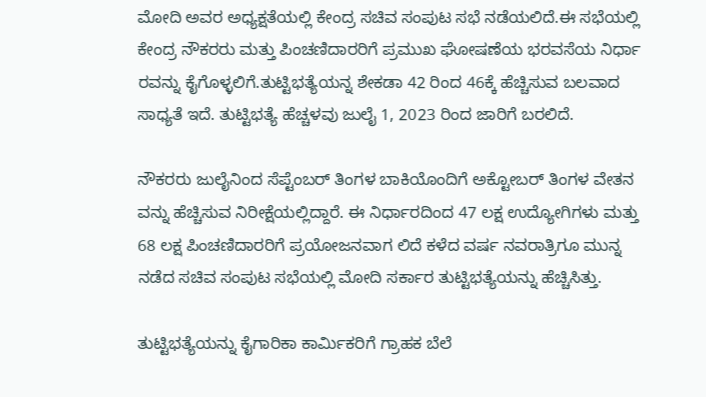ಮೋದಿ ಅವರ ಅಧ್ಯಕ್ಷತೆಯಲ್ಲಿ ಕೇಂದ್ರ ಸಚಿವ ಸಂಪುಟ ಸಭೆ ನಡೆಯಲಿದೆ.ಈ ಸಭೆಯಲ್ಲಿ ಕೇಂದ್ರ ನೌಕರರು ಮತ್ತು ಪಿಂಚಣಿದಾರರಿಗೆ ಪ್ರಮುಖ ಘೋಷಣೆಯ ಭರವಸೆಯ ನಿರ್ಧಾ ರವನ್ನು ಕೈಗೊಳ್ಳಲಿಗೆ.ತುಟ್ಟಿಭತ್ಯೆಯನ್ನ ಶೇಕಡಾ 42 ರಿಂದ 46ಕ್ಕೆ ಹೆಚ್ಚಿಸುವ ಬಲವಾದ ಸಾಧ್ಯತೆ ಇದೆ. ತುಟ್ಟಿಭತ್ಯೆ ಹೆಚ್ಚಳವು ಜುಲೈ 1, 2023 ರಿಂದ ಜಾರಿಗೆ ಬರಲಿದೆ.

ನೌಕರರು ಜುಲೈನಿಂದ ಸೆಪ್ಟೆಂಬರ್ ತಿಂಗಳ ಬಾಕಿಯೊಂದಿಗೆ ಅಕ್ಟೋಬರ್ ತಿಂಗಳ ವೇತನ ವನ್ನು ಹೆಚ್ಚಿಸುವ ನಿರೀಕ್ಷೆಯಲ್ಲಿದ್ದಾರೆ. ಈ ನಿರ್ಧಾರದಿಂದ 47 ಲಕ್ಷ ಉದ್ಯೋಗಿಗಳು ಮತ್ತು 68 ಲಕ್ಷ ಪಿಂಚಣಿದಾರರಿಗೆ ಪ್ರಯೋಜನವಾಗ ಲಿದೆ ಕಳೆದ ವರ್ಷ ನವರಾತ್ರಿಗೂ ಮುನ್ನ ನಡೆದ ಸಚಿವ ಸಂಪುಟ ಸಭೆಯಲ್ಲಿ ಮೋದಿ ಸರ್ಕಾರ ತುಟ್ಟಿಭತ್ಯೆಯನ್ನು ಹೆಚ್ಚಿಸಿತ್ತು.

ತುಟ್ಟಿಭತ್ಯೆಯನ್ನು ಕೈಗಾರಿಕಾ ಕಾರ್ಮಿಕರಿಗೆ ಗ್ರಾಹಕ ಬೆಲೆ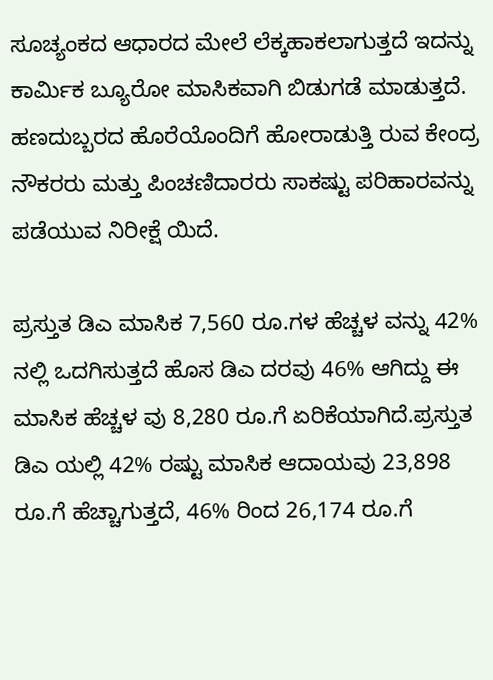ಸೂಚ್ಯಂಕದ ಆಧಾರದ ಮೇಲೆ ಲೆಕ್ಕಹಾಕಲಾಗುತ್ತದೆ ಇದನ್ನು ಕಾರ್ಮಿಕ ಬ್ಯೂರೋ ಮಾಸಿಕವಾಗಿ ಬಿಡುಗಡೆ ಮಾಡುತ್ತದೆ. ಹಣದುಬ್ಬರದ ಹೊರೆಯೊಂದಿಗೆ ಹೋರಾಡುತ್ತಿ ರುವ ಕೇಂದ್ರ ನೌಕರರು ಮತ್ತು ಪಿಂಚಣಿದಾರರು ಸಾಕಷ್ಟು ಪರಿಹಾರವನ್ನು ಪಡೆಯುವ ನಿರೀಕ್ಷೆ ಯಿದೆ.

ಪ್ರಸ್ತುತ ಡಿಎ ಮಾಸಿಕ 7,560 ರೂ.ಗಳ ಹೆಚ್ಚಳ ವನ್ನು 42% ನಲ್ಲಿ ಒದಗಿಸುತ್ತದೆ ಹೊಸ ಡಿಎ ದರವು 46% ಆಗಿದ್ದು ಈ ಮಾಸಿಕ ಹೆಚ್ಚಳ ವು 8,280 ರೂ.ಗೆ ಏರಿಕೆಯಾಗಿದೆ.ಪ್ರಸ್ತುತ ಡಿಎ ಯಲ್ಲಿ 42% ರಷ್ಟು ಮಾಸಿಕ ಆದಾಯವು 23,898 ರೂ.ಗೆ ಹೆಚ್ಚಾಗುತ್ತದೆ, 46% ರಿಂದ 26,174 ರೂ.ಗೆ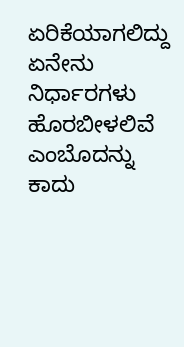ಏರಿಕೆಯಾಗಲಿದ್ದು ಏನೇನು ನಿರ್ಧಾರಗಳು ಹೊರಬೀಳಲಿವೆ ಎಂಬೊದನ್ನು ಕಾದು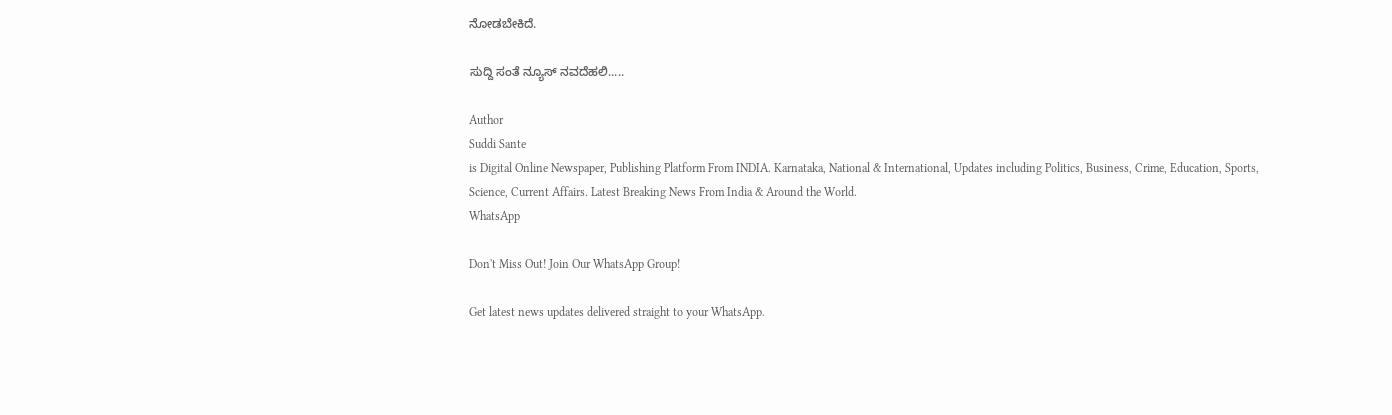ನೋಡಬೇಕಿದೆ.

ಸುದ್ದಿ ಸಂತೆ ನ್ಯೂಸ್ ನವದೆಹಲಿ.....

Author
Suddi Sante
is Digital Online Newspaper, Publishing Platform From INDIA. Karnataka, National & International, Updates including Politics, Business, Crime, Education, Sports, Science, Current Affairs. Latest Breaking News From India & Around the World.
WhatsApp

Don't Miss Out! Join Our WhatsApp Group!

Get latest news updates delivered straight to your WhatsApp.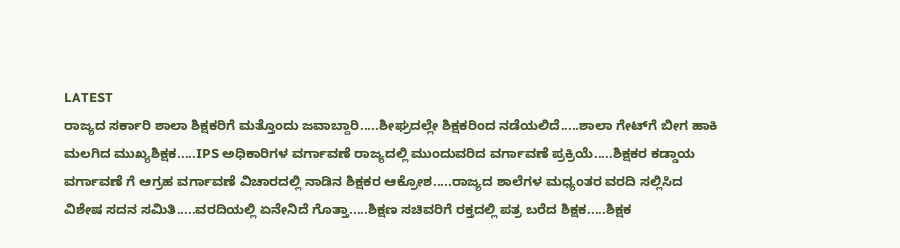LATEST
ರಾಜ್ಯದ ಸರ್ಕಾರಿ ಶಾಲಾ ಶಿಕ್ಷಕರಿಗೆ ಮತ್ತೊಂದು ಜವಾಬ್ದಾರಿ.....ಶೀಘ್ರದಲ್ಲೇ ಶಿಕ್ಷಕರಿಂದ ನಡೆಯಲಿದೆ.....ಶಾಲಾ ಗೇಟ್‌ಗೆ ಬೀಗ ಹಾಕಿ ಮಲಗಿದ ಮುಖ್ಯಶಿಕ್ಷಕ.....IPS ಅಧಿಕಾರಿಗಳ ವರ್ಗಾವಣೆ ರಾಜ್ಯದಲ್ಲಿ ಮುಂದುವರಿದ ವರ್ಗಾವಣೆ ಪ್ರಕ್ರಿಯೆ.....ಶಿಕ್ಷಕರ ಕಡ್ಡಾಯ ವರ್ಗಾವಣೆ ಗೆ ಆಗ್ರಹ ವರ್ಗಾವಣೆ ವಿಚಾರದಲ್ಲಿ ನಾಡಿನ ಶಿಕ್ಷಕರ ಆಕ್ರೋಶ.....ರಾಜ್ಯದ ಶಾಲೆಗಳ ಮಧ್ಯಂತರ ವರದಿ ಸಲ್ಲಿಸಿದ ವಿಶೇಷ ಸದನ ಸಮಿತಿ.....ವರದಿಯಲ್ಲಿ ಏನೇನಿದೆ ಗೊತ್ತಾ.....ಶಿಕ್ಷಣ ಸಚಿವರಿಗೆ ರಕ್ತದಲ್ಲಿ ಪತ್ರ ಬರೆದ ಶಿಕ್ಷಕ.....ಶಿಕ್ಷಕ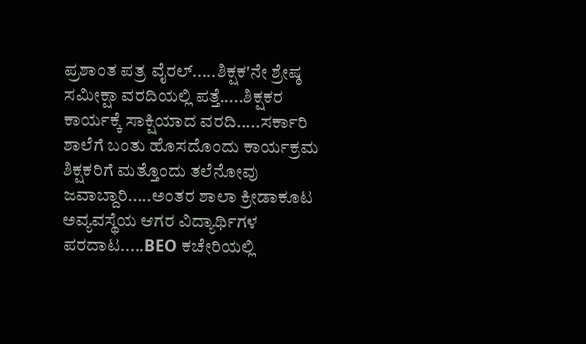ಪ್ರಶಾಂತ ಪತ್ರ ವೈರಲ್.....ಶಿಕ್ಷಕ'ನೇ ಶ್ರೇಷ್ಠ ಸಮೀಕ್ಷಾ ವರದಿಯಲ್ಲಿ ಪತ್ತೆ.....ಶಿಕ್ಷಕರ ಕಾರ್ಯಕ್ಕೆ ಸಾಕ್ಷಿಯಾದ ವರದಿ.....ಸರ್ಕಾರಿ ಶಾಲೆಗೆ ಬಂತು ಹೊಸದೊಂದು ಕಾರ್ಯಕ್ರಮ ಶಿಕ್ಷಕರಿಗೆ ಮತ್ತೊಂದು ತಲೆನೋವು ಜವಾಬ್ದಾರಿ.....ಅಂತರ ಶಾಲಾ ಕ್ರೀಡಾಕೂಟ ಅವ್ಯವಸ್ಥೆಯ ಆಗರ ವಿದ್ಯಾರ್ಥಿಗಳ ಪರದಾಟ.....BEO ಕಚೇರಿಯಲ್ಲಿ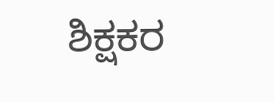ಶಿಕ್ಷಕರ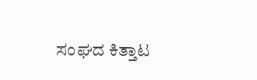ಸಂಘದ ಕಿತ್ತಾಟ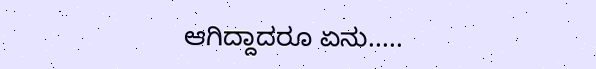ಆಗಿದ್ದಾದರೂ ಏನು.....